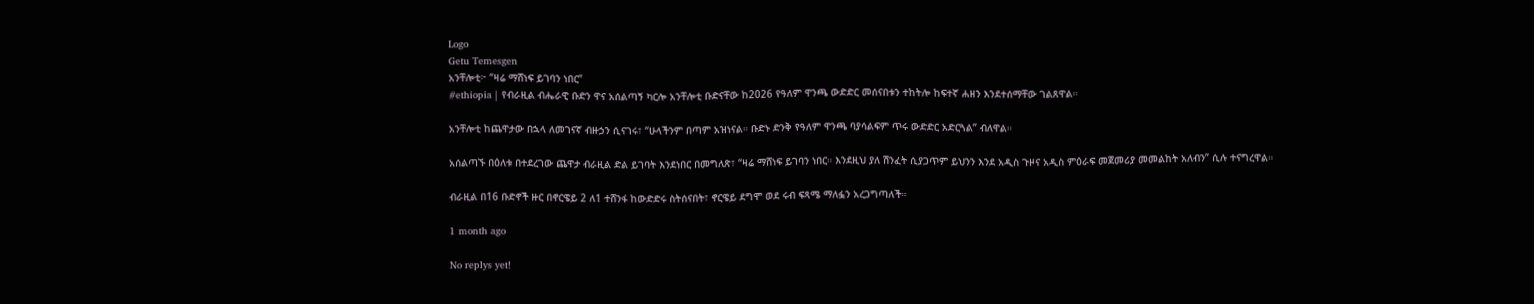Logo
Getu Temesgen
አንቸሎቲ፦ “ዛሬ ማሸነፍ ይገባን ነበር”
#ethiopia | የብራዚል ብሔራዊ ቡድን ዋና አሰልጣኝ ካርሎ አንቸሎቲ ቡድናቸው ከ2026 የዓለም ዋንጫ ውድድር መሰናበቱን ተከትሎ ከፍተኛ ሐዘን እንደተሰማቸው ገልጸዋል።

አንቸሎቲ ከጨዋታው በኋላ ለመገናኛ ብዙኃን ሲናገሩ፣ “ሁላችንም በጣም አዝነናል። ቡድኑ ድንቅ የዓለም ዋንጫ ባያሳልፍም ጥሩ ውድድር አድርጓል” ብለዋል።

አሰልጣኙ በዕለቱ በተደረገው ጨዋታ ብራዚል ድል ይገባት እንደነበር በመግለጽ፣ “ዛሬ ማሸነፍ ይገባን ነበር። እንደዚህ ያለ ሽንፈት ሲያጋጥም ይህንን እንደ አዲስ ጉዞና አዲስ ምዕራፍ መጀመሪያ መመልከት አለብን” ሲሉ ተናግረዋል።

ብራዚል በ16 ቡድኖች ዙር በኖርዌይ 2 ለ1 ተሸንፋ ከውድድሩ ስትሰናበት፣ ኖርዌይ ደግሞ ወደ ሩብ ፍጻሜ ማለፏን አረጋግጣለች።

1 month ago

No replys yet!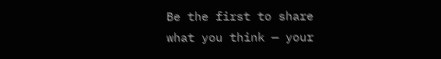Be the first to share what you think — your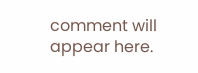comment will appear here.